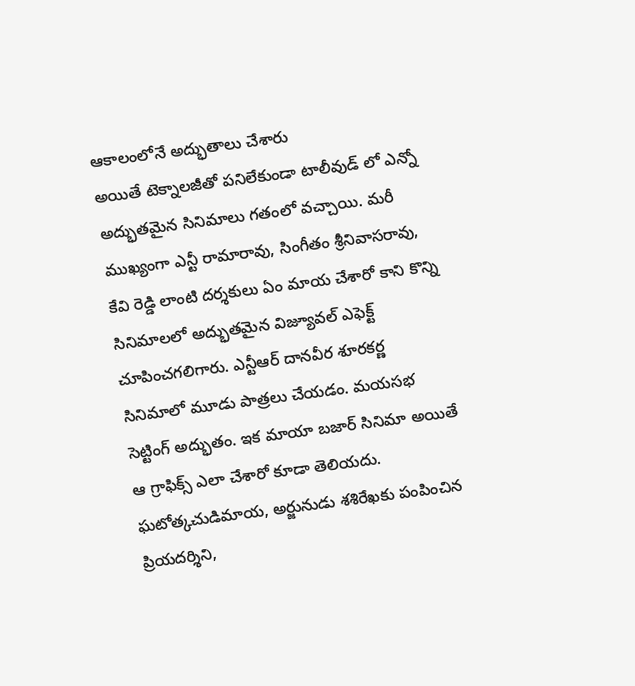ఆకాలంలోనే అద్భుతాలు చేశారు
అయితే టెక్నాలజీతో పనిలేకుండా టాలీవుడ్ లో ఎన్నో అద్భుతమైన సినిమాలు గతంలో వచ్చాయి. మరీ ముఖ్యంగా ఎన్టీ రామారావు, సింగీతం శ్రీనివాసరావు, కేవి రెడ్డి లాంటి దర్శకులు ఏం మాయ చేశారో కాని కొన్ని సినిమాలలో అద్భుతమైన విజ్యూవల్ ఎఫెక్ట్ చూపించగలిగారు. ఎన్టీఆర్ దానవీర శూరకర్ణ సినిమాలో మూడు పాత్రలు చేయడం. మయసభ సెట్టింగ్ అద్భుతం. ఇక మాయా బజార్ సినిమా అయితే ఆ గ్రాఫిక్స్ ఎలా చేశారో కూడా తెలియదు. ఘటోత్కచుడిమాయ, అర్జునుడు శశిరేఖకు పంపించిన ప్రియదర్శిని,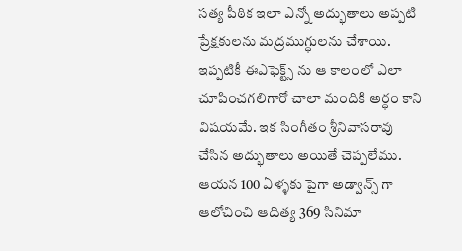సత్య పీఠిక ఇలా ఎన్నో అద్భుతాలు అప్పటి ప్రేక్షకులను మద్రముగ్ధులను చేశాయి. ఇప్పటికీ ఈఎఫెక్ట్స్ ను ఆ కాలంలో ఎలా చూపించగలిగారో చాలా మందికి అర్ధం కాని విషయమే. ఇక సింగీతం శ్రీనివాసరావు చేసిన అద్భుతాలు అయితే చెప్పలేము. ఆయన 100 ఏళ్ళకు పైగా అడ్వాన్స్ గా ఆలోచించి ఆదిత్య 369 సినిమా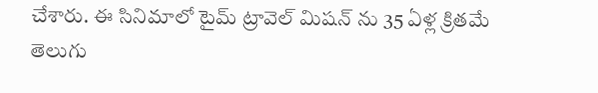చేశారు. ఈ సినిమాలో టైమ్ ట్రావెల్ మిషన్ ను 35 ఏళ్ల క్రితమే తెలుగు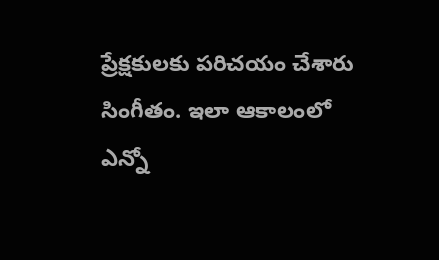ప్రేక్షకులకు పరిచయం చేశారు సింగీతం. ఇలా ఆకాలంలో ఎన్నో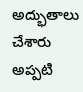అద్భుతాలు చేశారు అప్పటి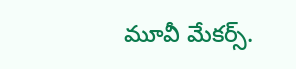మూవీ మేకర్స్.